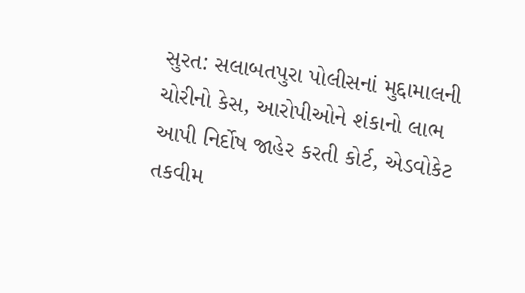સુરત: સલાબતપુરા પોલીસનાં મુદ્દામાલની ચોરીનો કેસ, આરોપીઓને શંકાનો લાભ આપી નિર્દોષ જાહેર કરતી કોર્ટ, એડવોકેટ તકવીમ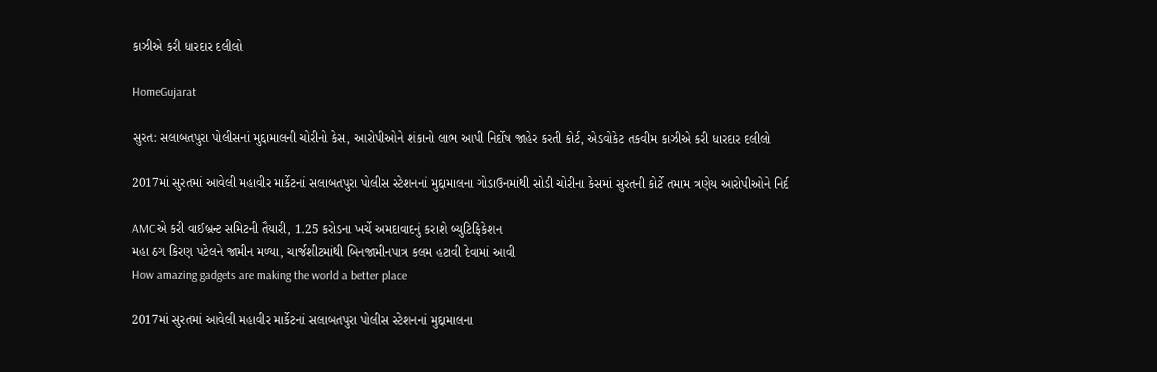કાઝીએ કરી ધારદાર દલીલો

HomeGujarat

સુરત: સલાબતપુરા પોલીસનાં મુદ્દામાલની ચોરીનો કેસ, આરોપીઓને શંકાનો લાભ આપી નિર્દોષ જાહેર કરતી કોર્ટ, એડવોકેટ તકવીમ કાઝીએ કરી ધારદાર દલીલો

2017માં સુરતમાં આવેલી મહાવીર માર્કેટનાં સલાબતપુરા પોલીસ સ્ટેશનનાં મુદ્દામાલના ગોડાઉનમાંથી સોડી ચોરીના કેસમાં સુરતની કોર્ટે તમામ ત્રણેય આરોપીઓને નિર્દ

AMCએ કરી વાઈબ્રન્ટ સમિટની તૈયારી, 1.25 કરોડના ખર્ચે અમદાવાદનું કરાશે બ્યુટિફિકેશન
મહા ઠગ કિરણ પટેલને જામીન મળ્યા, ચાર્જશીટમાંથી બિનજામીનપાત્ર કલમ હટાવી દેવામાં આવી
How amazing gadgets are making the world a better place

2017માં સુરતમાં આવેલી મહાવીર માર્કેટનાં સલાબતપુરા પોલીસ સ્ટેશનનાં મુદ્દામાલના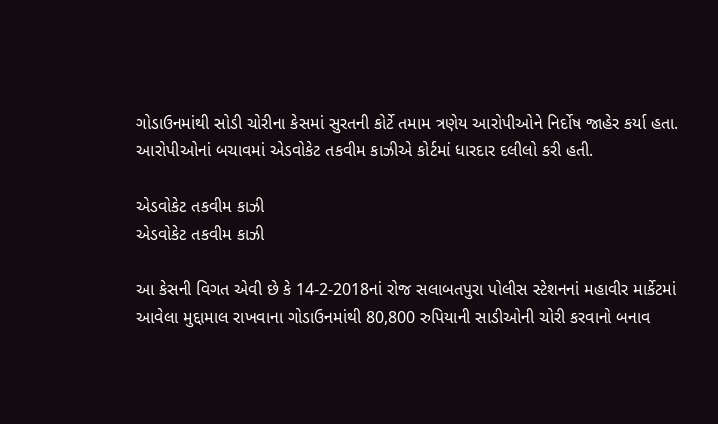ગોડાઉનમાંથી સોડી ચોરીના કેસમાં સુરતની કોર્ટે તમામ ત્રણેય આરોપીઓને નિર્દોષ જાહેર કર્યા હતા. આરોપીઓનાં બચાવમાં એડવોકેટ તકવીમ કાઝીએ કોર્ટમાં ધારદાર દલીલો કરી હતી.

એડવોકેટ તકવીમ કાઝી
એડવોકેટ તકવીમ કાઝી

આ કેસની વિગત એવી છે કે 14-2-2018નાં રોજ સલાબતપુરા પોલીસ સ્ટેશનનાં મહાવીર માર્કેટમાં આવેલા મુદ્દામાલ રાખવાના ગોડાઉનમાંથી 80,800 રુપિયાની સાડીઓની ચોરી કરવાનો બનાવ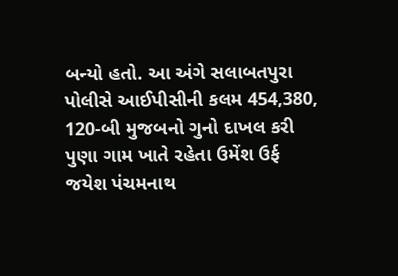બન્યો હતો. આ અંગે સલાબતપુરા પોલીસે આઈપીસીની કલમ 454,380, 120-બી મુજબનો ગુનો દાખલ કરી પુણા ગામ ખાતે રહેતા ઉમેંશ ઉર્ફ જયેશ પંચમનાથ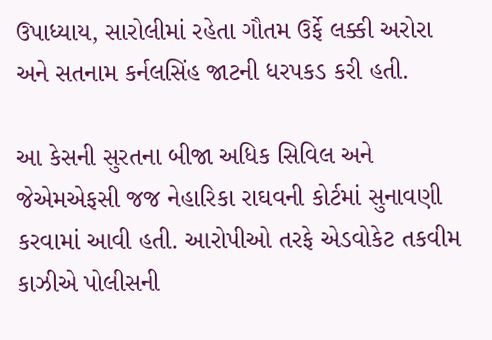ઉપાધ્યાય, સારોલીમાં રહેતા ગૌતમ ઉર્ફે લક્કી અરોરા અને સતનામ કર્નલસિંહ જાટની ધરપકડ કરી હતી.

આ કેસની સુરતના બીજા અધિક સિવિલ અને જેએમએફસી જજ નેહારિકા રાઘવની કોર્ટમાં સુનાવણી કરવામાં આવી હતી. આરોપીઓ તરફે એડવોકેટ તકવીમ કાઝીએ પોલીસની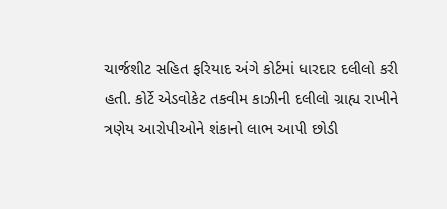ચાર્જશીટ સહિત ફરિયાદ અંગે કોર્ટમાં ધારદાર દલીલો કરી હતી. કોર્ટે એડવોકેટ તકવીમ કાઝીની દલીલો ગ્રાહ્ય રાખીને ત્રણેય આરોપીઓને શંકાનો લાભ આપી છોડી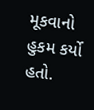મૂકવાનો હુકમ કર્યો હતો.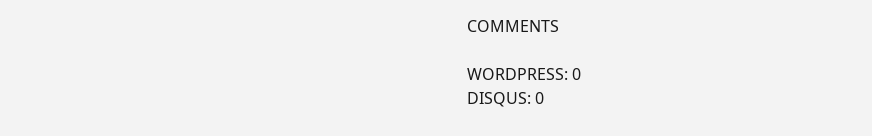COMMENTS

WORDPRESS: 0
DISQUS: 0